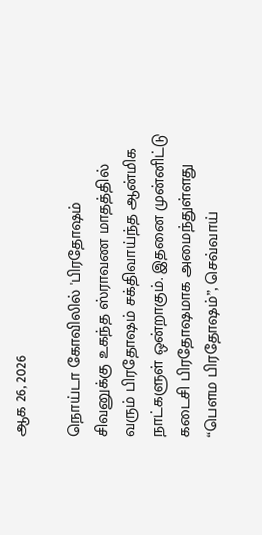ஆக 26, 2026

நொய்டா கோவிலில் 'பிரதோஷம்
சிவனுக்கு உகந்த ஸ்ராவண மாதத்தில் வரும் பிரதோஷம் சக்திவாய்ந்த ஆன்மிக நாட்களுள் ஒன்றாகும். இதனை முன்னிட்டு கடைசி பிரதோஷமாக அமைந்துள்ளது “பௌம பிரதோஷம்”, செவ்வாய்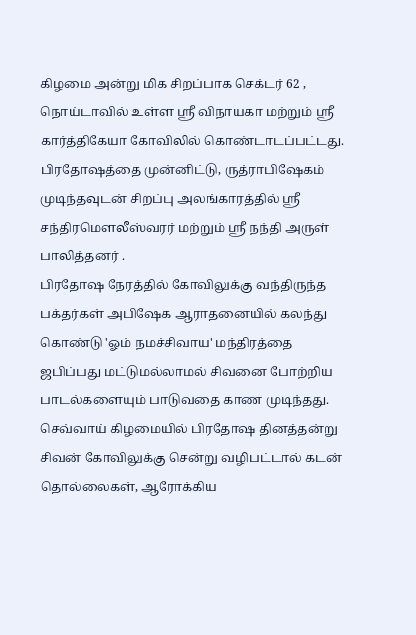கிழமை அன்று மிக சிறப்பாக செக்டர் 62 , நொய்டாவில் உள்ள ஸ்ரீ விநாயகா மற்றும் ஸ்ரீ கார்த்திகேயா கோவிலில் கொண்டாடப்பட்டது. பிரதோஷத்தை முன்னிட்டு, ருத்ராபிஷேகம் முடிந்தவுடன் சிறப்பு அலங்காரத்தில் ஸ்ரீ சந்திரமௌலீஸ்வரர் மற்றும் ஸ்ரீ நந்தி அருள் பாலித்தனர் .
பிரதோஷ நேரத்தில் கோவிலுக்கு வந்திருந்த பக்தர்கள் அபிஷேக ஆராதனையில் கலந்து கொண்டு 'ஓம் நமச்சிவாய' மந்திரத்தை ஜபிப்பது மட்டுமல்லாமல் சிவனை போற்றிய பாடல்களையும் பாடுவதை காண முடிந்தது. செவ்வாய் கிழமையில் பிரதோஷ தினத்தன்று சிவன் கோவிலுக்கு சென்று வழிபட்டால் கடன் தொல்லைகள், ஆரோக்கிய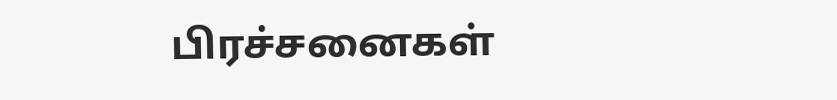பிரச்சனைகள்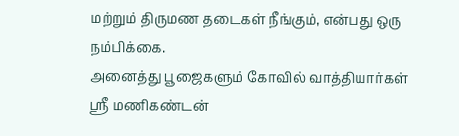மற்றும் திருமண தடைகள் நீங்கும், என்பது ஒரு நம்பிக்கை.
அனைத்து பூஜைகளும் கோவில் வாத்தியார்கள் ஸ்ரீ மணிகண்டன்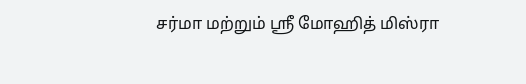சர்மா மற்றும் ஸ்ரீ மோஹித் மிஸ்ரா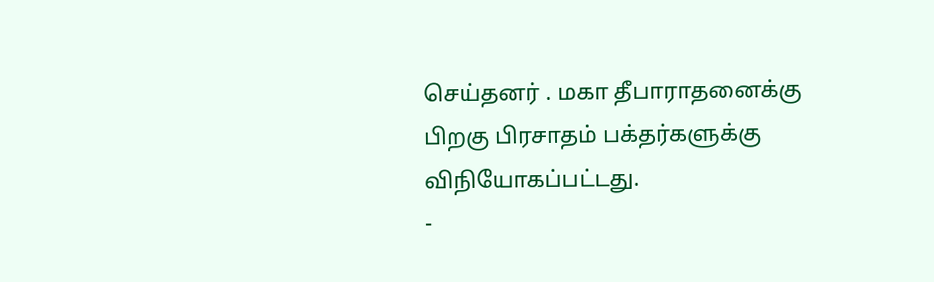செய்தனர் . மகா தீபாராதனைக்கு பிறகு பிரசாதம் பக்தர்களுக்கு விநியோகப்பட்டது.
-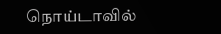நொய்டாவில்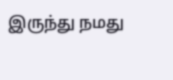இருந்து நமது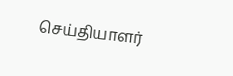செய்தியாளர்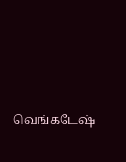வெங்கடேஷ்